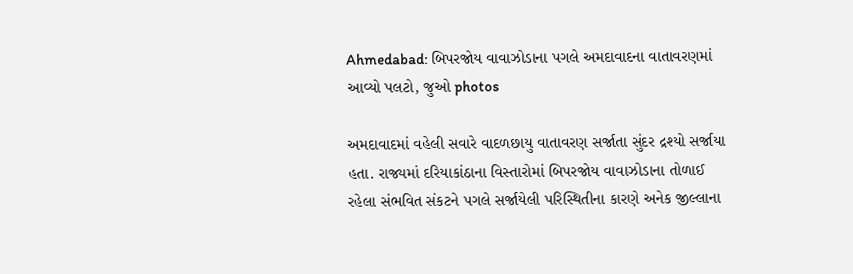Ahmedabad: બિપરજોય વાવાઝોડાના પગલે અમદાવાદના વાતાવરણમાં આવ્યો પલટો, જુઓ photos

અમદાવાદમાં વહેલી સવારે વાદળછાયુ વાતાવરણ સર્જાતા સુંદર દ્રશ્યો સર્જાયા હતા. રાજ્યમાં દરિયાકાંઠાના વિસ્તારોમાં બિપરજોય વાવાઝોડાના તોળાઈ રહેલા સંભવિત સંકટને પગલે સર્જાયેલી પરિસ્થિતીના કારણે અનેક જીલ્લાના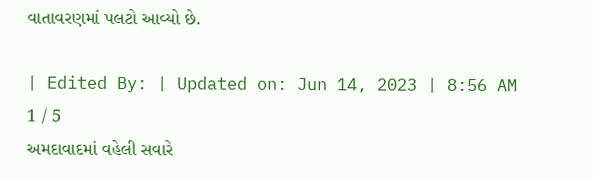વાતાવરણમાં પલટો આવ્યો છે.

| Edited By: | Updated on: Jun 14, 2023 | 8:56 AM
1 / 5
અમદાવાદમાં વહેલી સવારે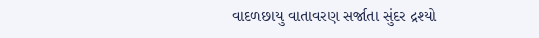વાદળછાયુ વાતાવરણ સર્જાતા સુંદર દ્રશ્યો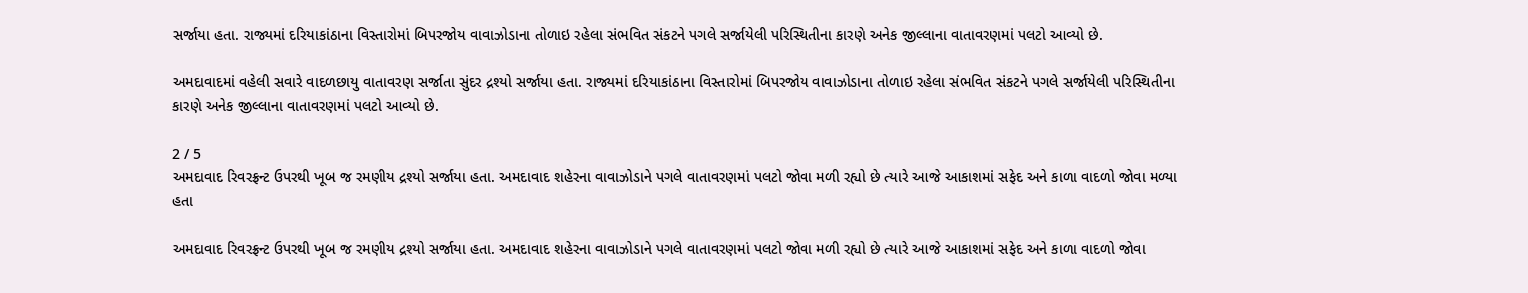સર્જાયા હતા. રાજ્યમાં દરિયાકાંઠાના વિસ્તારોમાં બિપરજોય વાવાઝોડાના તોળાઇ રહેલા સંભવિત સંકટને પગલે સર્જાયેલી પરિસ્થિતીના કારણે અનેક જીલ્લાના વાતાવરણમાં પલટો આવ્યો છે.

અમદાવાદમાં વહેલી સવારે વાદળછાયુ વાતાવરણ સર્જાતા સુંદર દ્રશ્યો સર્જાયા હતા. રાજ્યમાં દરિયાકાંઠાના વિસ્તારોમાં બિપરજોય વાવાઝોડાના તોળાઇ રહેલા સંભવિત સંકટને પગલે સર્જાયેલી પરિસ્થિતીના કારણે અનેક જીલ્લાના વાતાવરણમાં પલટો આવ્યો છે.

2 / 5
અમદાવાદ રિવરફ્રન્ટ ઉપરથી ખૂબ જ રમણીય દ્રશ્યો સર્જાયા હતા. અમદાવાદ શહેરના વાવાઝોડાને પગલે વાતાવરણમાં પલટો જોવા મળી રહ્યો છે ત્યારે આજે આકાશમાં સફેદ અને કાળા વાદળો જોવા મળ્યા હતા

અમદાવાદ રિવરફ્રન્ટ ઉપરથી ખૂબ જ રમણીય દ્રશ્યો સર્જાયા હતા. અમદાવાદ શહેરના વાવાઝોડાને પગલે વાતાવરણમાં પલટો જોવા મળી રહ્યો છે ત્યારે આજે આકાશમાં સફેદ અને કાળા વાદળો જોવા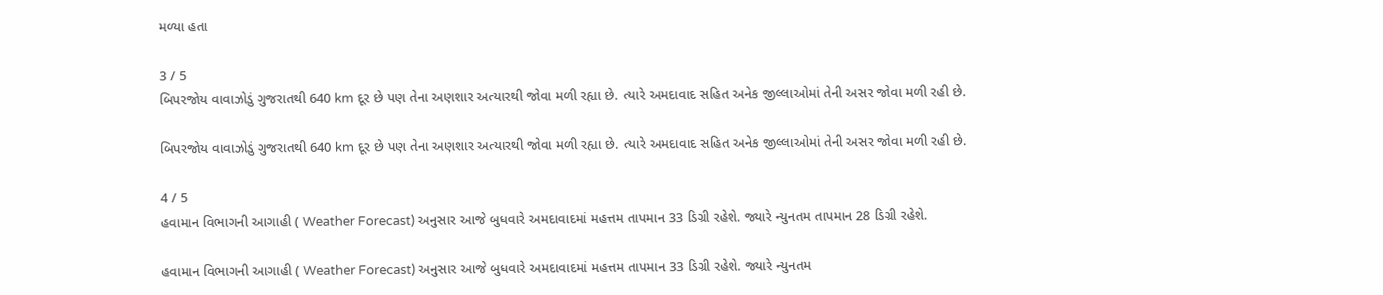મળ્યા હતા

3 / 5
બિપરજોય વાવાઝોડું ગુજરાતથી 640 km દૂર છે પણ તેના અણશાર અત્યારથી જોવા મળી રહ્યા છે. ત્યારે અમદાવાદ સહિત અનેક જીલ્લાઓમાં તેની અસર જોવા મળી રહી છે.

બિપરજોય વાવાઝોડું ગુજરાતથી 640 km દૂર છે પણ તેના અણશાર અત્યારથી જોવા મળી રહ્યા છે. ત્યારે અમદાવાદ સહિત અનેક જીલ્લાઓમાં તેની અસર જોવા મળી રહી છે.

4 / 5
હવામાન વિભાગની આગાહી ( Weather Forecast) અનુસાર આજે બુધવારે અમદાવાદમાં મહત્તમ તાપમાન 33 ડિગ્રી રહેશે. જ્યારે ન્યુનતમ તાપમાન 28 ડિગ્રી રહેશે.

હવામાન વિભાગની આગાહી ( Weather Forecast) અનુસાર આજે બુધવારે અમદાવાદમાં મહત્તમ તાપમાન 33 ડિગ્રી રહેશે. જ્યારે ન્યુનતમ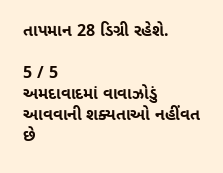તાપમાન 28 ડિગ્રી રહેશે.

5 / 5
અમદાવાદમાં વાવાઝોડું આવવાની શક્યતાઓ નહીંવત છે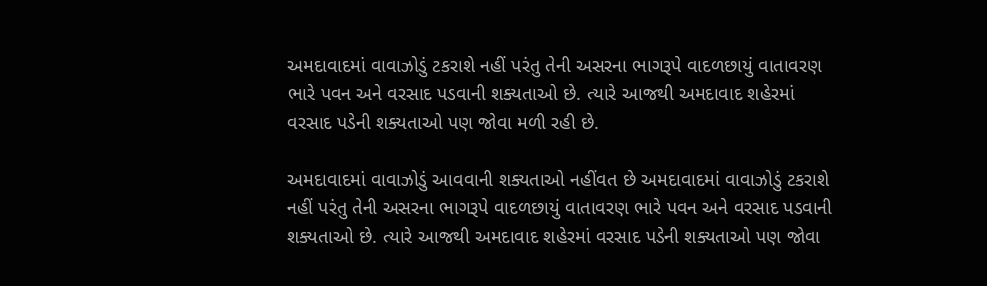અમદાવાદમાં વાવાઝોડું ટકરાશે નહીં પરંતુ તેની અસરના ભાગરૂપે વાદળછાયું વાતાવરણ ભારે પવન અને વરસાદ પડવાની શક્યતાઓ છે. ત્યારે આજથી અમદાવાદ શહેરમાં વરસાદ પડેની શક્યતાઓ પણ જોવા મળી રહી છે.

અમદાવાદમાં વાવાઝોડું આવવાની શક્યતાઓ નહીંવત છે અમદાવાદમાં વાવાઝોડું ટકરાશે નહીં પરંતુ તેની અસરના ભાગરૂપે વાદળછાયું વાતાવરણ ભારે પવન અને વરસાદ પડવાની શક્યતાઓ છે. ત્યારે આજથી અમદાવાદ શહેરમાં વરસાદ પડેની શક્યતાઓ પણ જોવા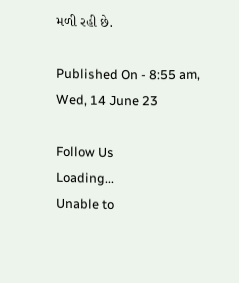મળી રહી છે.

Published On - 8:55 am, Wed, 14 June 23

Follow Us
Loading...
Unable to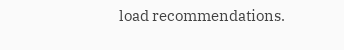load recommendations.